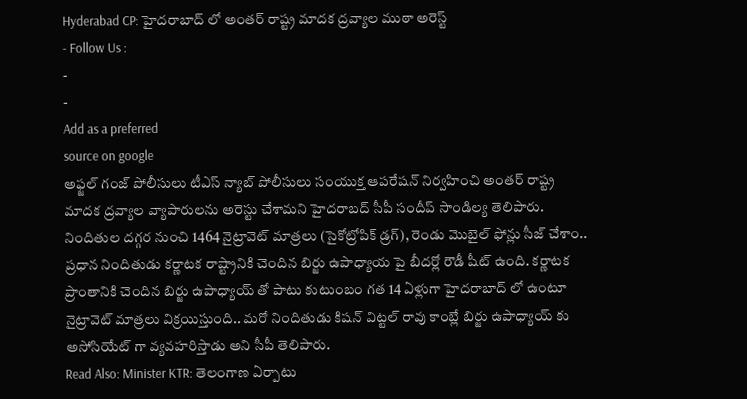Hyderabad CP: హైదరాబాద్ లో అంతర్ రాష్ట్ర మాదక ద్రవ్యాల ముఠా అరెస్ట్
- Follow Us :
-
-
Add as a preferred
source on google
అఫ్జల్ గంజ్ పోలీసులు టీఎస్ న్యాబ్ పోలీసులు సంయుక్త ఆపరేషన్ నిర్వహించి అంతర్ రాష్ట్ర మాదక ద్రవ్యాల వ్యాపారులను అరెస్టు చేశామని హైదరాబద్ సీపీ సందీప్ సాండిల్య తెలిపారు. నిందితుల దగ్గర నుంచి 1464 నైట్రావెట్ మాత్రలు (సైకోట్రోపిక్ డ్రగ్), రెండు మొబైల్ ఫోన్లు సీజ్ చేశాం.. ప్రధాన నిందితుడు కర్ణాటక రాష్ట్రానికి చెందిన బిర్జు ఉపాధ్యాయ పై బీదర్లో రౌడీ షీట్ ఉంది. కర్ణాటక ప్రాంతానికి చెందిన బిర్జు ఉపాధ్యాయ్ తో పాటు కుటుంబం గత 14 ఏళ్లుగా హైదరాబాద్ లో ఉంటూ నైట్రావెట్ మాత్రలు విక్రయిస్తుంది.. మరో నిందితుడు కిషన్ విట్టల్ రావు కాంబ్లే బిర్జు ఉపాధ్యాయ్ కు అసోసియేట్ గా వ్యవహరిస్తాడు అని సీపీ తెలిపారు.
Read Also: Minister KTR: తెలంగాణ ఏర్పాటు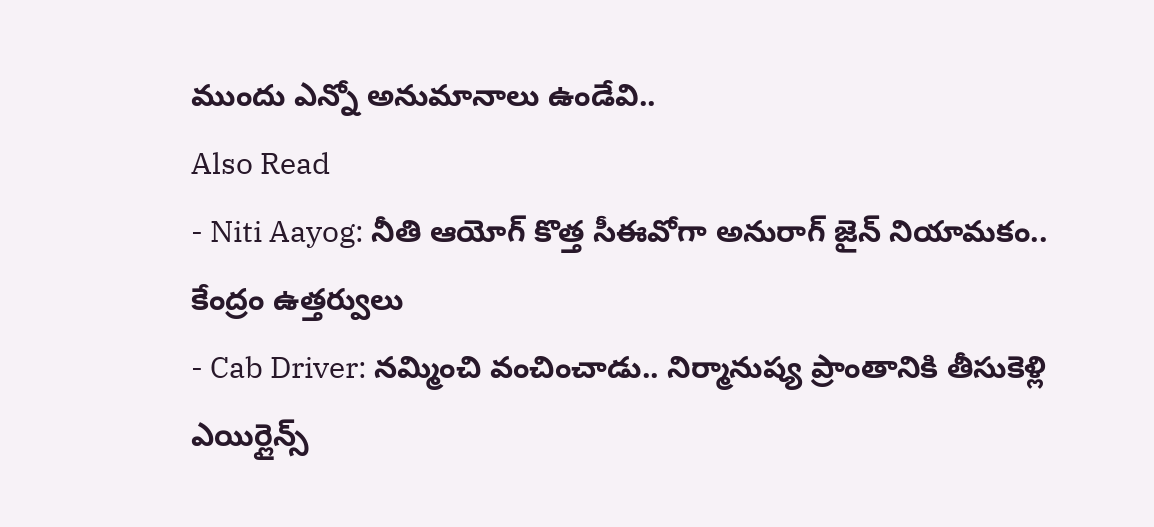ముందు ఎన్నో అనుమానాలు ఉండేవి..
Also Read
- Niti Aayog: నీతి ఆయోగ్ కొత్త సీఈవోగా అనురాగ్ జైన్ నియామకం.. కేంద్రం ఉత్తర్వులు
- Cab Driver: నమ్మించి వంచించాడు.. నిర్మానుష్య ప్రాంతానికి తీసుకెళ్లి ఎయిర్లైన్స్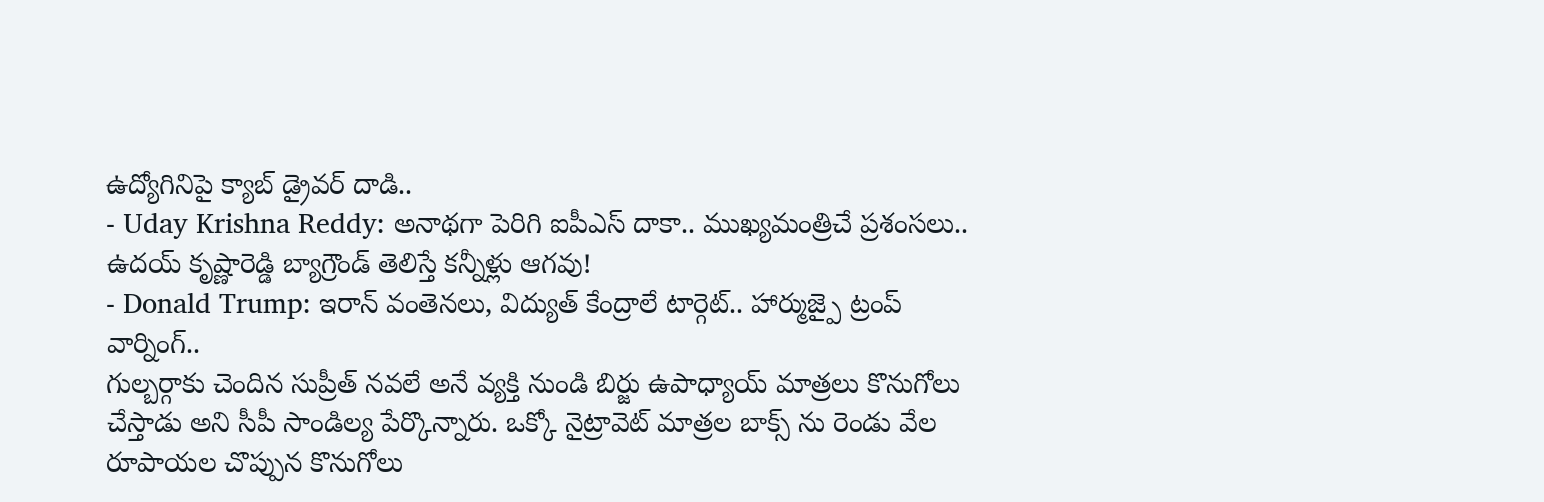ఉద్యోగినిపై క్యాబ్ డ్రైవర్ దాడి..
- Uday Krishna Reddy: అనాథగా పెరిగి ఐపీఎస్ దాకా.. ముఖ్యమంత్రిచే ప్రశంసలు.. ఉదయ్ కృష్ణారెడ్డి బ్యాగ్రౌండ్ తెలిస్తే కన్నీళ్లు ఆగవు!
- Donald Trump: ఇరాన్ వంతెనలు, విద్యుత్ కేంద్రాలే టార్గెట్.. హార్ముజ్పై ట్రంప్ వార్నింగ్..
గుల్బర్గాకు చెందిన సుప్రీత్ నవలే అనే వ్యక్తి నుండి బిర్జు ఉపాధ్యాయ్ మాత్రలు కొనుగోలు చేస్తాడు అని సీపీ సాండిల్య పేర్కొన్నారు. ఒక్కో నైట్రావెట్ మాత్రల బాక్స్ ను రెండు వేల రూపాయల చొప్పున కొనుగోలు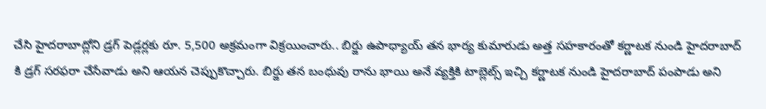చేసి హైదరాబాద్లోని డ్రగ్ పెడ్లర్లకు రూ. 5,500 అక్రమంగా విక్రయించారు.. బిర్జు ఉపాధ్యాయ్ తన భార్య కుమారుడు అత్త సహకారంతో కర్ణాటక నుండి హైదరాబాద్ కి డ్రగ్ సరఫరా చేసేవాడు అని ఆయన చెప్పుకొచ్చారు. బిర్జు తన బంధువు రాను భాయి అనే వ్యక్తికి టాబ్లెట్స్ ఇచ్చి కర్ణాటక నుండి హైదరాబాద్ పంపాడు అని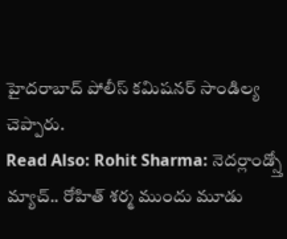హైదరాబాద్ పోలీస్ కమిషనర్ సాండిల్య చెప్పారు.
Read Also: Rohit Sharma: నెదర్లాండ్స్తో మ్యాచ్.. రోహిత్ శర్మ ముందు మూడు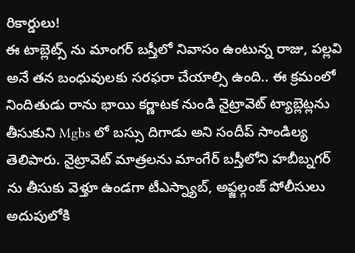రికార్డులు!
ఈ టాబ్లెట్స్ ను మాంగర్ బస్తీలో నివాసం ఉంటున్న రాజు, పల్లవి అనే తన బంధువులకు సరఫరా చేయాల్సి ఉంది.. ఈ క్రమంలో నిందితుడు రాను భాయి కర్ణాటక నుండి నైట్రావెట్ ట్యాబ్లెట్లను తీసుకుని Mgbs లో బస్సు దిగాడు అని సందీప్ సాండిల్య తెలిపారు. నైట్రావెట్ మాత్రలను మాంగేర్ బస్తీలోని హబీబ్నగర్ ను తీసుకు వెళ్తూ ఉండగా టీఎస్న్యాబ్, అఫ్జల్గంజ్ పోలీసులు అదుపులోకి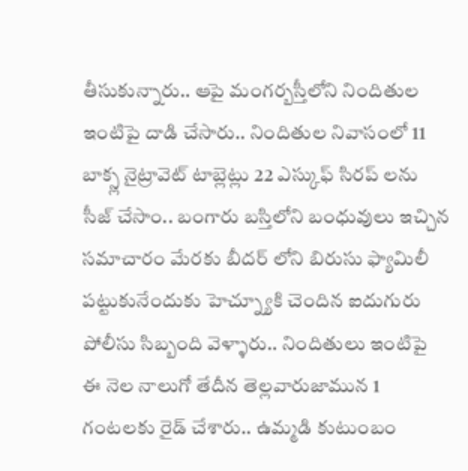తీసుకున్నారు.. ఆపై మంగర్బస్తీలోని నిందితుల ఇంటిపై దాడి చేసారు.. నిందితుల నివాసంలో 11 బాక్స్ల నైట్రావెట్ టాబ్లెట్లు 22 ఎస్కుఫ్ సిరప్ లను సీజ్ చేసాం.. బంగారు బస్తిలోని బంధువులు ఇచ్చిన సమాచారం మేరకు బీదర్ లోని బిరుసు ఫ్యామిలీ పట్టుకునేందుకు హెచ్న్యూకి చెందిన ఐదుగురు పోలీసు సిబ్బంది వెళ్ళారు.. నిందితులు ఇంటిపై ఈ నెల నాలుగో తేదీన తెల్లవారుజామున 1 గంటలకు రైడ్ చేశారు.. ఉమ్మడి కుటుంబం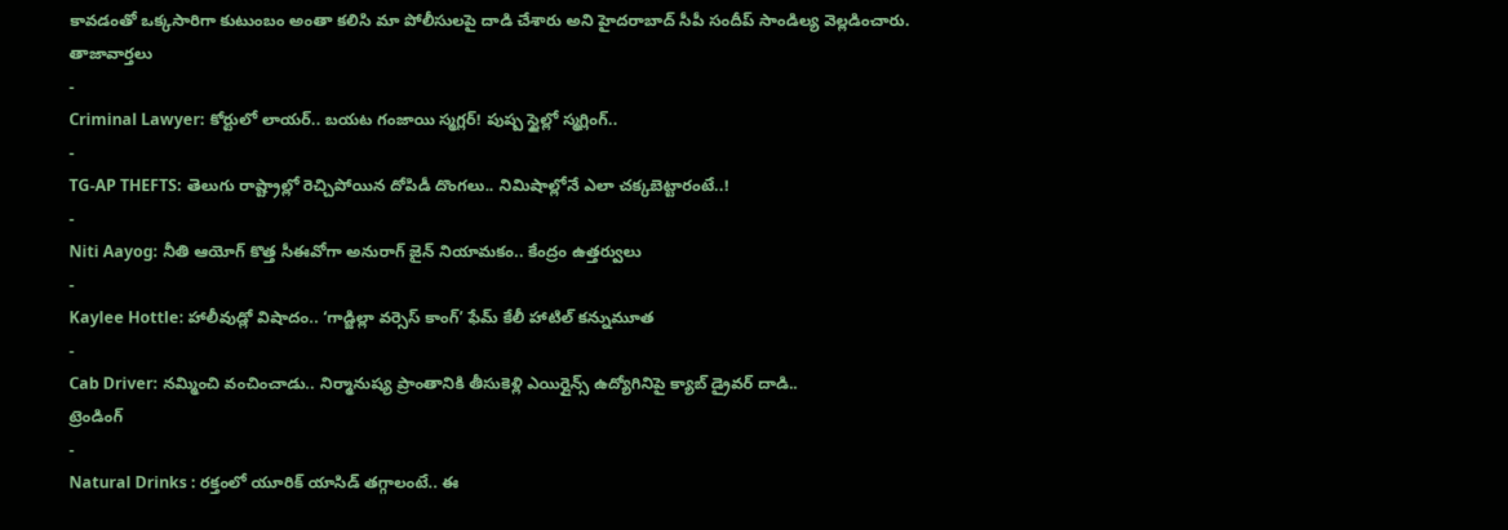కావడంతో ఒక్కసారిగా కుటుంబం అంతా కలిసి మా పోలీసులపై దాడి చేశారు అని హైదరాబాద్ సీపీ సందీప్ సాండిల్య వెల్లడించారు.
తాజావార్తలు
-
Criminal Lawyer: కోర్టులో లాయర్.. బయట గంజాయి స్మగ్లర్! పుష్ప స్టైల్లో స్మగ్లింగ్..
-
TG-AP THEFTS: తెలుగు రాష్ట్రాల్లో రెచ్చిపోయిన దోపిడీ దొంగలు.. నిమిషాల్లోనే ఎలా చక్కబెట్టారంటే..!
-
Niti Aayog: నీతి ఆయోగ్ కొత్త సీఈవోగా అనురాగ్ జైన్ నియామకం.. కేంద్రం ఉత్తర్వులు
-
Kaylee Hottle: హాలీవుడ్లో విషాదం.. ‘గాడ్జిల్లా వర్సెస్ కాంగ్’ ఫేమ్ కేలీ హాటిల్ కన్నుమూత
-
Cab Driver: నమ్మించి వంచించాడు.. నిర్మానుష్య ప్రాంతానికి తీసుకెళ్లి ఎయిర్లైన్స్ ఉద్యోగినిపై క్యాబ్ డ్రైవర్ దాడి..
ట్రెండింగ్
-
Natural Drinks : రక్తంలో యూరిక్ యాసిడ్ తగ్గాలంటే.. ఈ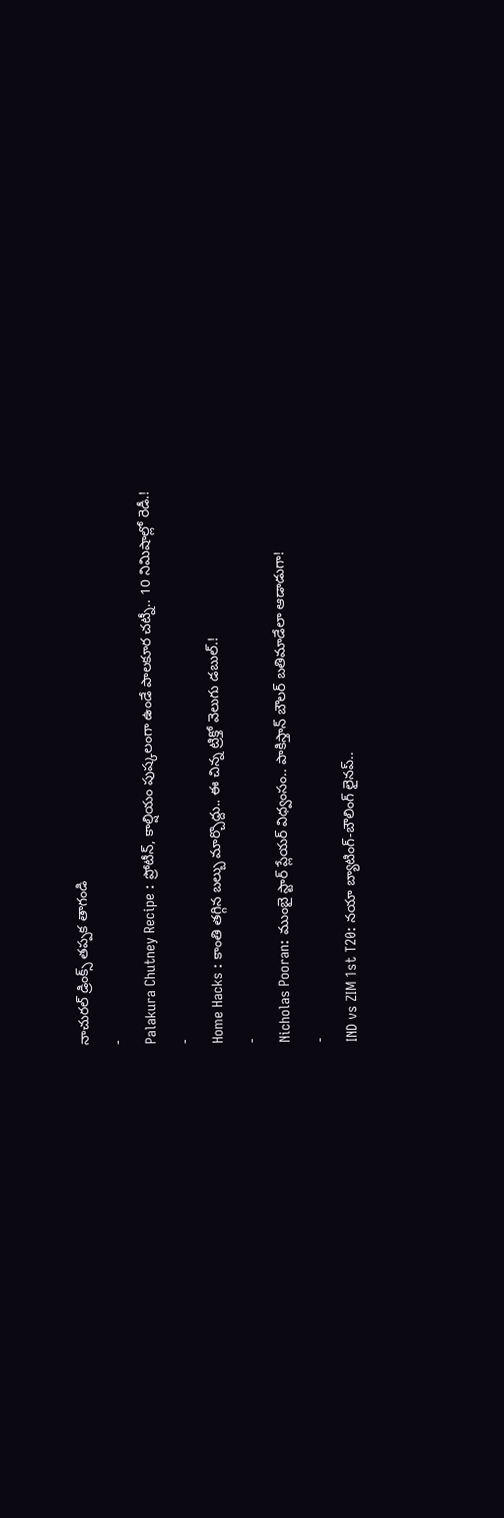నాచురల్ డ్రింక్స్ తప్పక తాగండి
-
Palakura Chutney Recipe : ప్రోటీన్, కాల్షియం పుష్కలంగా ఉండే పాలకూర చట్నీ.. 10 నిమిషాల్లో రెడీ.!
-
Home Hacks : కాంతి తగ్గిన బల్బు మార్చొద్దు.. ఈ చిన్న ట్రిక్తో వెలుగు డబుల్.!
-
Nicholas Pooran: ముంబై స్టార్ ప్లేయర్ విధ్వంసం.. పాకిస్తాన్ బౌలర్ బతిమాడేలా ఆడాడుగా!
-
IND vs ZIM 1st T20: నయా బ్యాటింగ్-బౌలింగ్ లైనప్..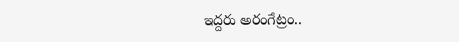ఇద్దరు అరంగేట్రం..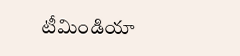టీమిండియా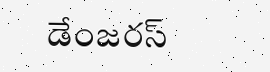డేంజరస్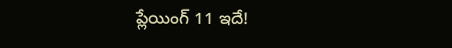ప్లేయింగ్ 11 ఇదే!